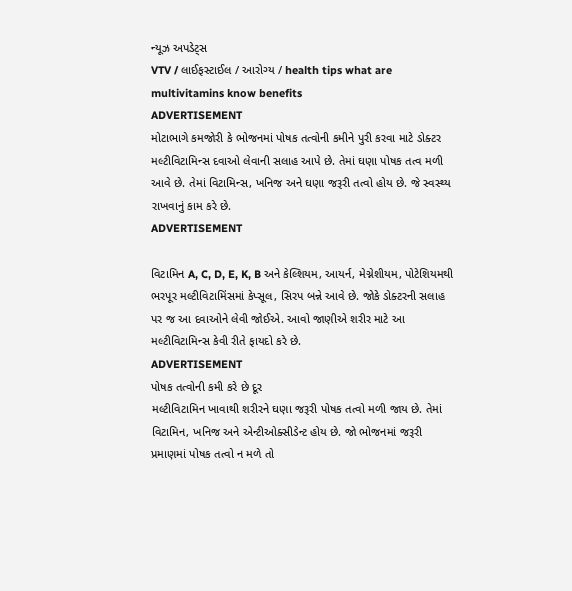ન્યૂઝ અપડેટ્સ
VTV / લાઈફસ્ટાઈલ / આરોગ્ય / health tips what are multivitamins know benefits
ADVERTISEMENT
મોટાભાગે કમજોરી કે ભોજનમાં પોષક તત્વોની કમીને પુરી કરવા માટે ડોક્ટર મલ્ટીવિટામિન્સ દવાઓ લેવાની સલાહ આપે છે. તેમાં ઘણા પોષક તત્વ મળી આવે છે. તેમાં વિટામિન્સ, ખનિજ અને ઘણા જરૂરી તત્વો હોય છે. જે સ્વસ્થ્ય રાખવાનું કામ કરે છે.
ADVERTISEMENT

વિટામિન A, C, D, E, K, B અને કેલ્શિયમ, આયર્ન, મેગ્નેશીયમ, પોટેશિયમથી ભરપૂર મલ્ટીવિટામિંસમાં કેપ્સૂલ, સિરપ બન્ને આવે છે. જોકે ડોક્ટરની સલાહ પર જ આ દવાઓને લેવી જોઈએ. આવો જાણીએ શરીર માટે આ મલ્ટીવિટામિન્સ કેવી રીતે ફાયદો કરે છે.
ADVERTISEMENT
પોષક તત્વોની કમી કરે છે દૂર
મલ્ટીવિટામિન ખાવાથી શરીરને ઘણા જરૂરી પોષક તત્વો મળી જાય છે. તેમાં વિટામિન, ખનિજ અને એન્ટીઓક્સીડેન્ટ હોય છે. જો ભોજનમાં જરૂરી પ્રમાણમાં પોષક તત્વો ન મળે તો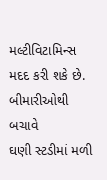મલ્ટીવિટામિન્સ મદદ કરી શકે છે.
બીમારીઓથી બચાવે
ઘણી સ્ટડીમાં મળી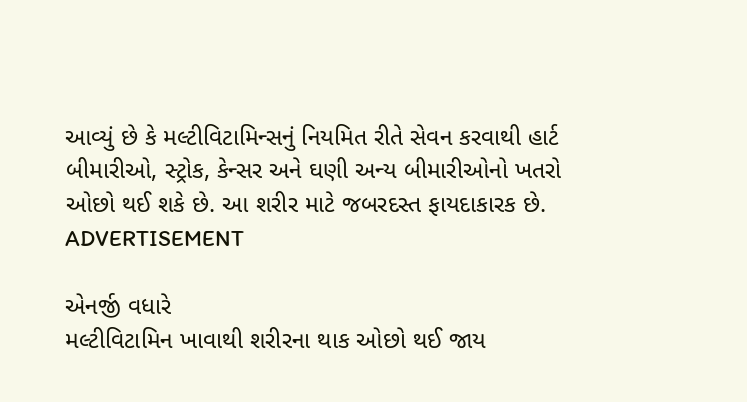આવ્યું છે કે મલ્ટીવિટામિન્સનું નિયમિત રીતે સેવન કરવાથી હાર્ટ બીમારીઓ, સ્ટ્રોક, કેન્સર અને ઘણી અન્ય બીમારીઓનો ખતરો ઓછો થઈ શકે છે. આ શરીર માટે જબરદસ્ત ફાયદાકારક છે.
ADVERTISEMENT

એનર્જી વધારે
મલ્ટીવિટામિન ખાવાથી શરીરના થાક ઓછો થઈ જાય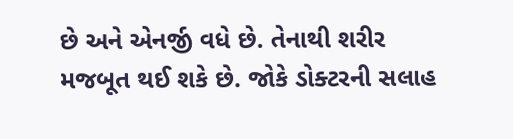છે અને એનર્જી વધે છે. તેનાથી શરીર મજબૂત થઈ શકે છે. જોકે ડોક્ટરની સલાહ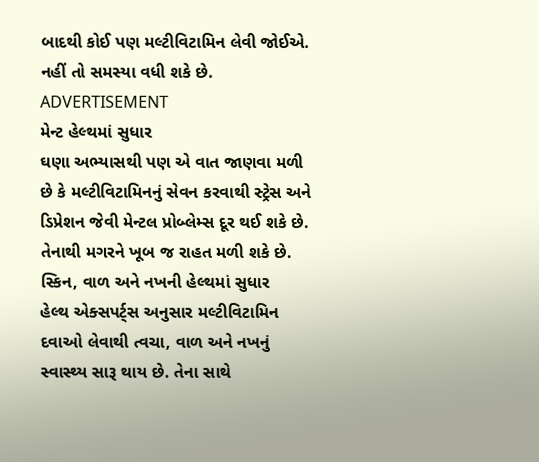બાદથી કોઈ પણ મલ્ટીવિટામિન લેવી જોઈએ. નહીં તો સમસ્યા વધી શકે છે.
ADVERTISEMENT
મેન્ટ હેલ્થમાં સુધાર
ઘણા અભ્યાસથી પણ એ વાત જાણવા મળી છે કે મલ્ટીવિટામિનનું સેવન કરવાથી સ્ટ્રેસ અને ડિપ્રેશન જેવી મેન્ટલ પ્રોબ્લેમ્સ દૂર થઈ શકે છે. તેનાથી મગરને ખૂબ જ રાહત મળી શકે છે.
સ્કિન, વાળ અને નખની હેલ્થમાં સુધાર
હેલ્થ એક્સપર્ટ્સ અનુસાર મલ્ટીવિટામિન દવાઓ લેવાથી ત્વચા, વાળ અને નખનું સ્વાસ્થ્ય સારૂ થાય છે. તેના સાથે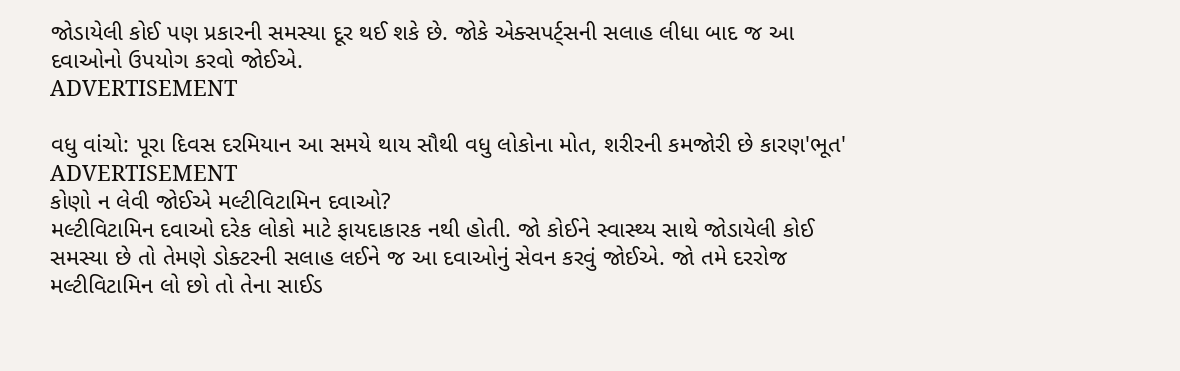જોડાયેલી કોઈ પણ પ્રકારની સમસ્યા દૂર થઈ શકે છે. જોકે એક્સપર્ટ્સની સલાહ લીધા બાદ જ આ દવાઓનો ઉપયોગ કરવો જોઈએ.
ADVERTISEMENT

વધુ વાંચો: પૂરા દિવસ દરમિયાન આ સમયે થાય સૌથી વધુ લોકોના મોત, શરીરની કમજોરી છે કારણ'ભૂત'
ADVERTISEMENT
કોણો ન લેવી જોઈએ મલ્ટીવિટામિન દવાઓ?
મલ્ટીવિટામિન દવાઓ દરેક લોકો માટે ફાયદાકારક નથી હોતી. જો કોઈને સ્વાસ્થ્ય સાથે જોડાયેલી કોઈ સમસ્યા છે તો તેમણે ડોક્ટરની સલાહ લઈને જ આ દવાઓનું સેવન કરવું જોઈએ. જો તમે દરરોજ મલ્ટીવિટામિન લો છો તો તેના સાઈડ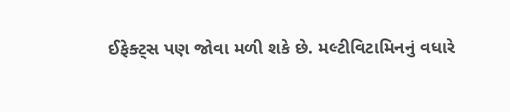ઈફેક્ટ્સ પણ જોવા મળી શકે છે. મલ્ટીવિટામિનનું વધારે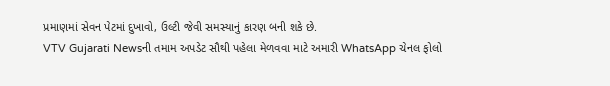પ્રમાણમાં સેવન પેટમાં દુખાવો, ઉલ્ટી જેવી સમસ્યાનું કારણ બની શકે છે.
VTV Gujarati Newsની તમામ અપડેટ સૌથી પહેલા મેળવવા માટે અમારી WhatsApp ચેનલ ફોલો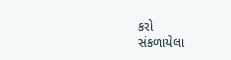કરો
સંકળાયેલા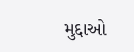મુદ્દાઓ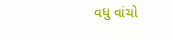વધુ વાંચો